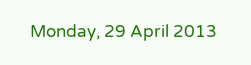Monday, 29 April 2013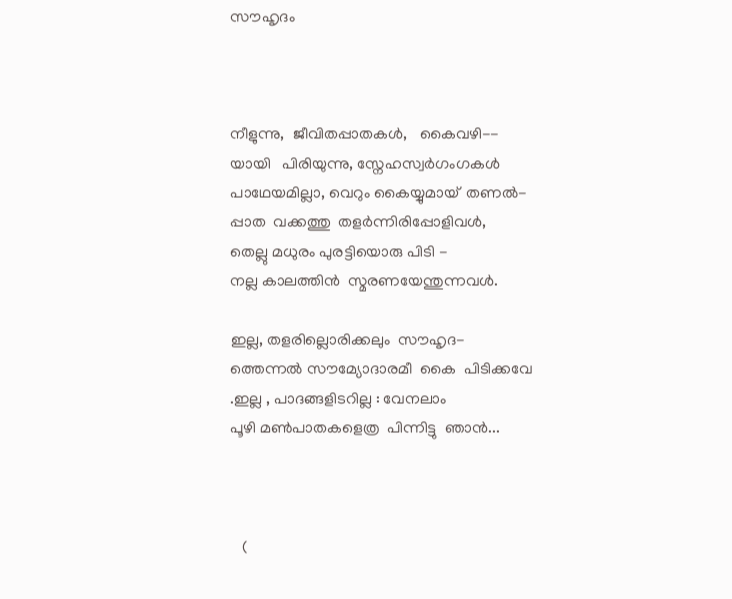സൗഹൃദം



നീളുന്നു,  ജീവിതപ്പാതകള്‍,   കൈവഴി--
യായി   പിരിയുന്നു, സ്നേഹസ്വര്‍ഗംഗകള്‍
പാഥേയമില്ലാ, വെറും കൈയ്യുമായ്  തണല്‍-
പ്പാത  വക്കത്തു  തളര്‍ന്നിരിപ്പോളിവള്‍,
തെല്ലു മധുരം പുരട്ടിയൊരു പിടി -
നല്ല കാലത്തിന്‍  സ്മരണയേന്തുന്നവള്‍.

ഇല്ല, തളരില്ലൊരിക്കലും  സൗഹൃദ-
ത്തെന്നല്‍ സൗമ്യോദാരമീ  കൈ  പിടിക്കവേ
.ഇല്ല , പാദങ്ങളിടറില്ല : വേനലാം
പൂഴി മണ്‍പാതകളെത്ര  പിന്നിട്ടു  ഞാന്‍...



   (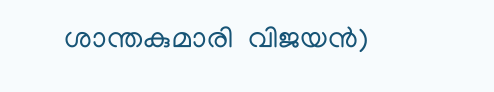ശാന്തകുമാരി  വിജയന്‍)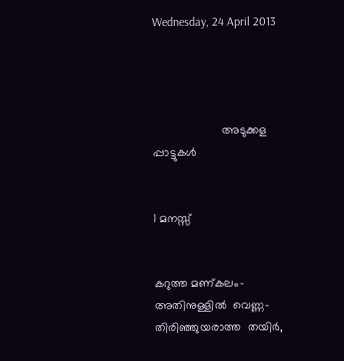Wednesday, 24 April 2013




                     അടുക്കള പ്പാട്ടുകള്‍


1 മനസ്സ്


കറുത്ത മണ്കലം-അതിനുള്ളില്‍  വെണ്ണ-
തിരിഞ്ഞുയരാത്ത  തയിര്‍,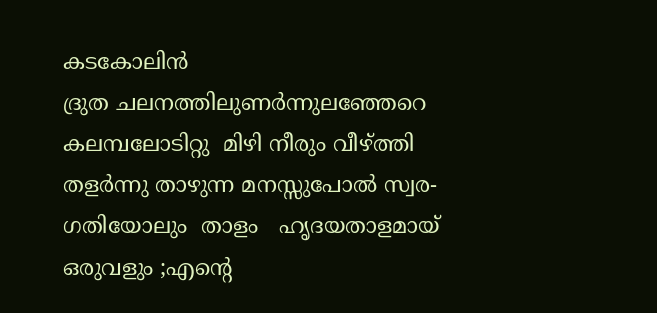കടകോലിന്‍
ദ്രുത ചലനത്തിലുണര്‍ന്നുലഞ്ഞേറെ
കലമ്പലോടിറ്റു  മിഴി നീരും വീഴ്ത്തി
തളര്‍ന്നു താഴുന്ന മനസ്സുപോല്‍ സ്വര-
ഗതിയോലും  താളം   ഹൃദയതാളമായ്
ഒരുവളും ;എന്‍റെ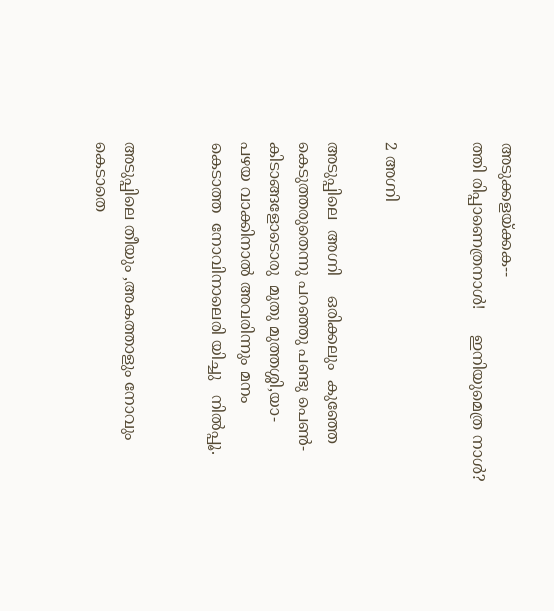അടുക്കളയ്ക്കക--
ത്തി രിപ്പാണെത്രനാള്‍!     ഇനിയുമെത്ര നാള്‍?


2 അഗ്നി

അടുപ്പിലെ  അഗ്നി    ഒരിക്കലും  കുഞ്ഞേ
കെടുത്തരുതെന്നു പറഞ്ഞു പണ്ടു പെണ്‍-
കിടാങ്ങളോടൊരു  മുതു മുത്തശ്ശി,യാ-
പഴയ വാക്കിനാല്‍ അവരിന്നും മനം
കെടാത്ത  നോവിനാലെരി യിച്ചു   നില്‍പ്പൂ.


അടുപ്പിലെ തീയും ,അകത്താളും നോവും
കെടാതെ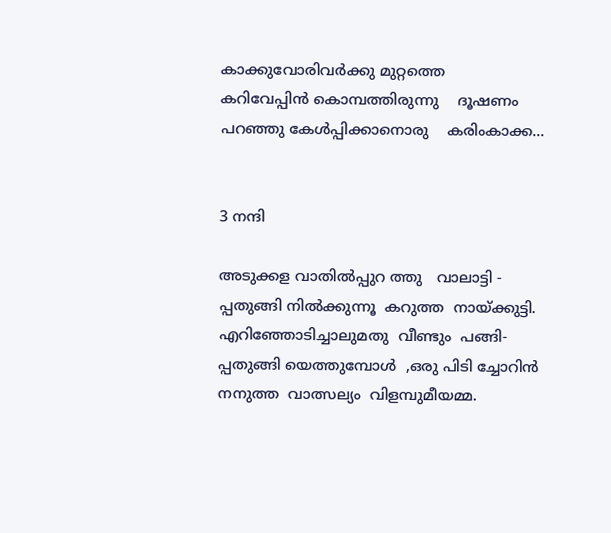കാക്കുവോരിവര്‍ക്കു മുറ്റത്തെ
കറിവേപ്പിന്‍ കൊമ്പത്തിരുന്നു    ദൂഷണം
പറഞ്ഞു കേള്‍പ്പിക്കാനൊരു    കരിംകാക്ക...


3 നന്ദി

അടുക്കള വാതില്‍പ്പുറ ത്തു   വാലാട്ടി -
പ്പതുങ്ങി നില്‍ക്കുന്നൂ  കറുത്ത  നായ്ക്കുട്ടി.
എറിഞ്ഞോടിച്ചാലുമതു  വീണ്ടും  പങ്ങി-
പ്പതുങ്ങി യെത്തുമ്പോള്‍  ,ഒരു പിടി ച്ചോറിന്‍
നനുത്ത  വാത്സല്യം  വിളമ്പുമീയമ്മ.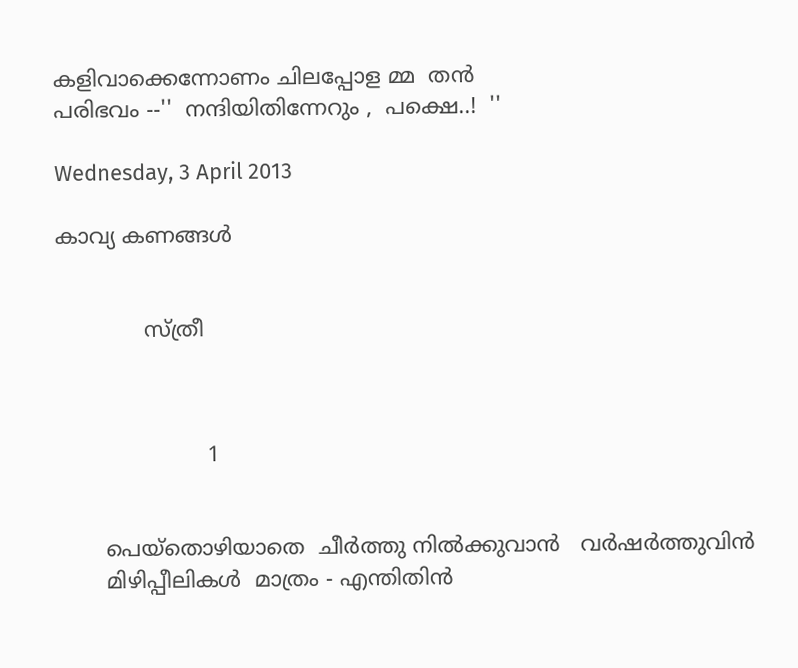കളിവാക്കെന്നോണം ചിലപ്പോള മ്മ  തന്‍
പരിഭവം --''  നന്ദിയിതിന്നേറും ,  പക്ഷെ..!  ''

Wednesday, 3 April 2013

കാവ്യ കണങ്ങള്‍


             സ്ത്രീ



                      1


       പെയ്തൊഴിയാതെ  ചീര്‍ത്തു നില്‍ക്കുവാന്‍   വര്‍ഷര്‍ത്തുവിന്‍
       മിഴിപ്പീലികള്‍  മാത്രം - എന്തിതിന്‍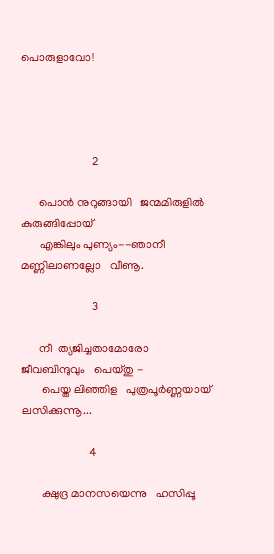പൊരുളാവോ!




                        2

      പൊന്‍ നുറുങ്ങായി   ജന്മമിരുളില്‍ കുരുങ്ങിപ്പോയ്
      എങ്കിലും പുണ്യം--ഞാനീ  മണ്ണിലാണല്ലോ   വീണൂ.

                        3

      നീ  ത്യജിച്ചതാമോരോ  ജീവബിന്ദുവും   പെയ്തു -
       പെയ്ത ലിഞ്ഞിള   പുത്രപൂര്‍ണ്ണയായ്   ലസിക്കുന്നൂ...

                       4

       ക്ഷുദ്ര മാനസയെന്നു   ഹസിപ്പൂ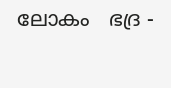ലോകം   ഭദ്ര -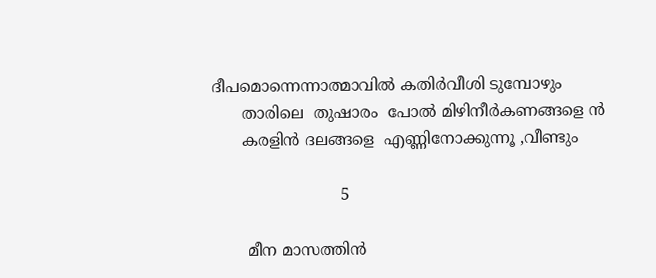ദീപമൊന്നെന്നാത്മാവില്‍ കതിര്‍വീശി ടുമ്പോഴും
      താരിലെ  തുഷാരം  പോല്‍ മിഴിനീര്‍കണങ്ങളെ ന്‍
      കരളിന്‍ ദലങ്ങളെ  എണ്ണിനോക്കുന്നൂ ,വീണ്ടും

                          5

       മീന മാസത്തിന്‍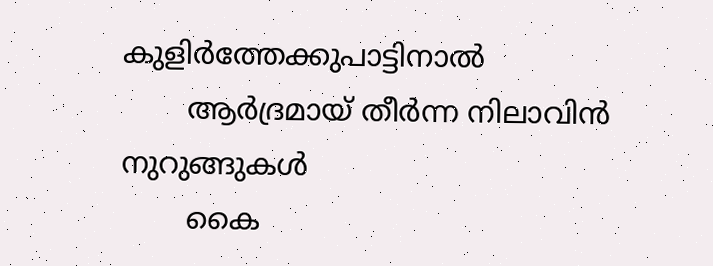കുളിര്‍ത്തേക്കുപാട്ടിനാല്‍
       ആര്‍ദ്രമായ്‌ തീര്‍ന്ന നിലാവിന്‍ നുറുങ്ങുകള്‍
       കൈ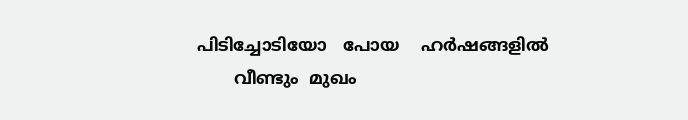പിടിച്ചോടിയോ   പോയ    ഹര്‍ഷങ്ങളില്‍
       വീണ്ടും  മുഖം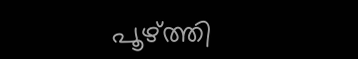പൂഴ്ത്തി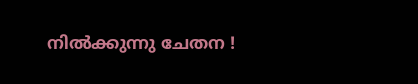നില്‍ക്കുന്നു ചേതന !